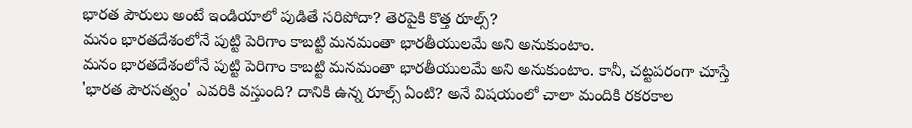భారత పౌరులు అంటే ఇండియాలో పుడితే సరిపోదా? తెరపైకి కొత్త రూల్స్?
మనం భారతదేశంలోనే పుట్టి పెరిగాం కాబట్టి మనమంతా భారతీయులమే అని అనుకుంటాం.
మనం భారతదేశంలోనే పుట్టి పెరిగాం కాబట్టి మనమంతా భారతీయులమే అని అనుకుంటాం. కానీ, చట్టపరంగా చూస్తే 'భారత పౌరసత్వం' ఎవరికి వస్తుంది? దానికి ఉన్న రూల్స్ ఏంటి? అనే విషయంలో చాలా మందికి రకరకాల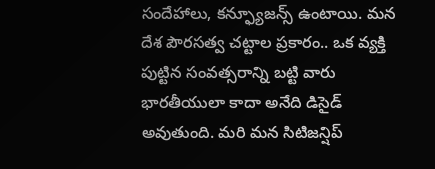సందేహాలు, కన్ఫ్యూజన్స్ ఉంటాయి. మన దేశ పౌరసత్వ చట్టాల ప్రకారం.. ఒక వ్యక్తి పుట్టిన సంవత్సరాన్ని బట్టి వారు భారతీయులా కాదా అనేది డిసైడ్ అవుతుంది. మరి మన సిటిజన్షిప్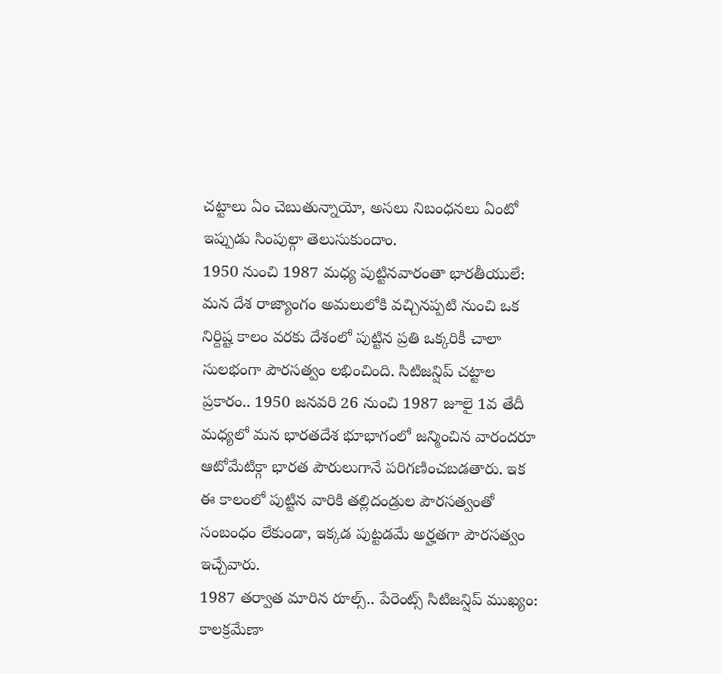చట్టాలు ఏం చెబుతున్నాయో, అసలు నిబంధనలు ఏంటో ఇప్పుడు సింపుల్గా తెలుసుకుందాం.
1950 నుంచి 1987 మధ్య పుట్టినవారంతా భారతీయులే:
మన దేశ రాజ్యాంగం అమలులోకి వచ్చినప్పటి నుంచి ఒక నిర్దిష్ట కాలం వరకు దేశంలో పుట్టిన ప్రతి ఒక్కరికీ చాలా సులభంగా పౌరసత్వం లభించింది. సిటిజన్షిప్ చట్టాల ప్రకారం.. 1950 జనవరి 26 నుంచి 1987 జూలై 1వ తేదీ మధ్యలో మన భారతదేశ భూభాగంలో జన్మించిన వారందరూ ఆటోమేటిక్గా భారత పౌరులుగానే పరిగణించబడతారు. ఇక ఈ కాలంలో పుట్టిన వారికి తల్లిదండ్రుల పౌరసత్వంతో సంబంధం లేకుండా, ఇక్కడ పుట్టడమే అర్హతగా పౌరసత్వం ఇచ్చేవారు.
1987 తర్వాత మారిన రూల్స్.. పేరెంట్స్ సిటిజన్షిప్ ముఖ్యం:
కాలక్రమేణా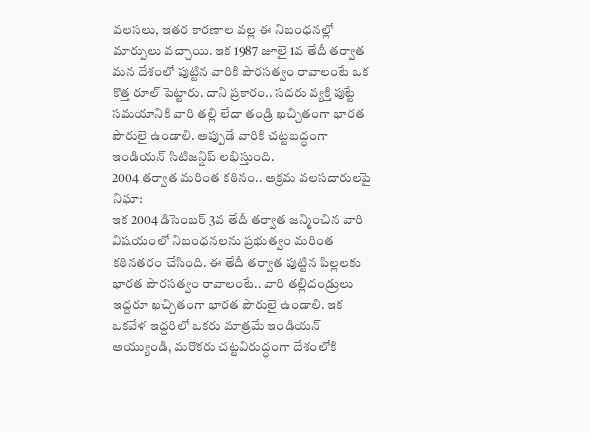వలసలు, ఇతర కారణాల వల్ల ఈ నిబంధనల్లో మార్పులు వచ్చాయి. ఇక 1987 జూలై 1వ తేదీ తర్వాత మన దేశంలో పుట్టిన వారికి పౌరసత్వం రావాలంటే ఒక కొత్త రూల్ పెట్టారు. దాని ప్రకారం.. సదరు వ్యక్తి పుట్టే సమయానికి వారి తల్లి లేదా తండ్రి ఖచ్చితంగా భారత పౌరులై ఉండాలి. అప్పుడే వారికి చట్టబద్ధంగా ఇండియన్ సిటిజన్షిప్ లభిస్తుంది.
2004 తర్వాత మరింత కఠినం.. అక్రమ వలసదారులపై నిఘా:
ఇక 2004 డిసెంబర్ 3వ తేదీ తర్వాత జన్మించిన వారి విషయంలో నిబంధనలను ప్రభుత్వం మరింత కఠినతరం చేసింది. ఈ తేదీ తర్వాత పుట్టిన పిల్లలకు భారత పౌరసత్వం రావాలంటే.. వారి తల్లిదండ్రులు ఇద్దరూ ఖచ్చితంగా భారత పౌరులై ఉండాలి. ఇక ఒకవేళ ఇద్దరిలో ఒకరు మాత్రమే ఇండియన్ అయ్యుండి, మరొకరు చట్టవిరుద్ధంగా దేశంలోకి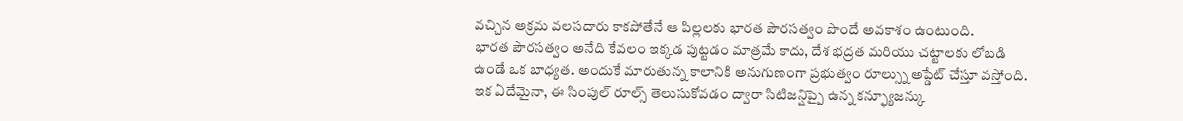వచ్చిన అక్రమ వలసదారు కాకపోతేనే ఆ పిల్లలకు భారత పౌరసత్వం పొందే అవకాశం ఉంటుంది.
భారత పౌరసత్వం అనేది కేవలం ఇక్కడ పుట్టడం మాత్రమే కాదు, దేశ భద్రత మరియు చట్టాలకు లోబడి ఉండే ఒక బాధ్యత. అందుకే మారుతున్న కాలానికి అనుగుణంగా ప్రభుత్వం రూల్స్ను అప్డేట్ చేస్తూ వస్తోంది. ఇక ఏదేమైనా, ఈ సింపుల్ రూల్స్ తెలుసుకోవడం ద్వారా సిటిజన్షిప్పై ఉన్న కన్ఫ్యూజన్కు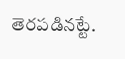తెరపడినట్టే.